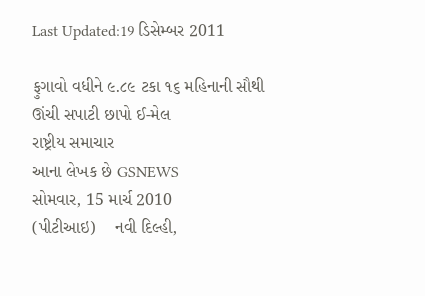Last Updated:19 ડિસેમ્બર 2011

ફુગાવો વધીને ૯.૮૯ ટકા ૧૬ મહિનાની સૌથી ઊંચી સપાટી છાપો ઈ-મેલ
રાષ્ટ્રીય સમાચાર
આના લેખક છે GSNEWS
સોમવાર, 15 માર્ચ 2010
(પીટીઆઇ)    નવી દિલ્હી,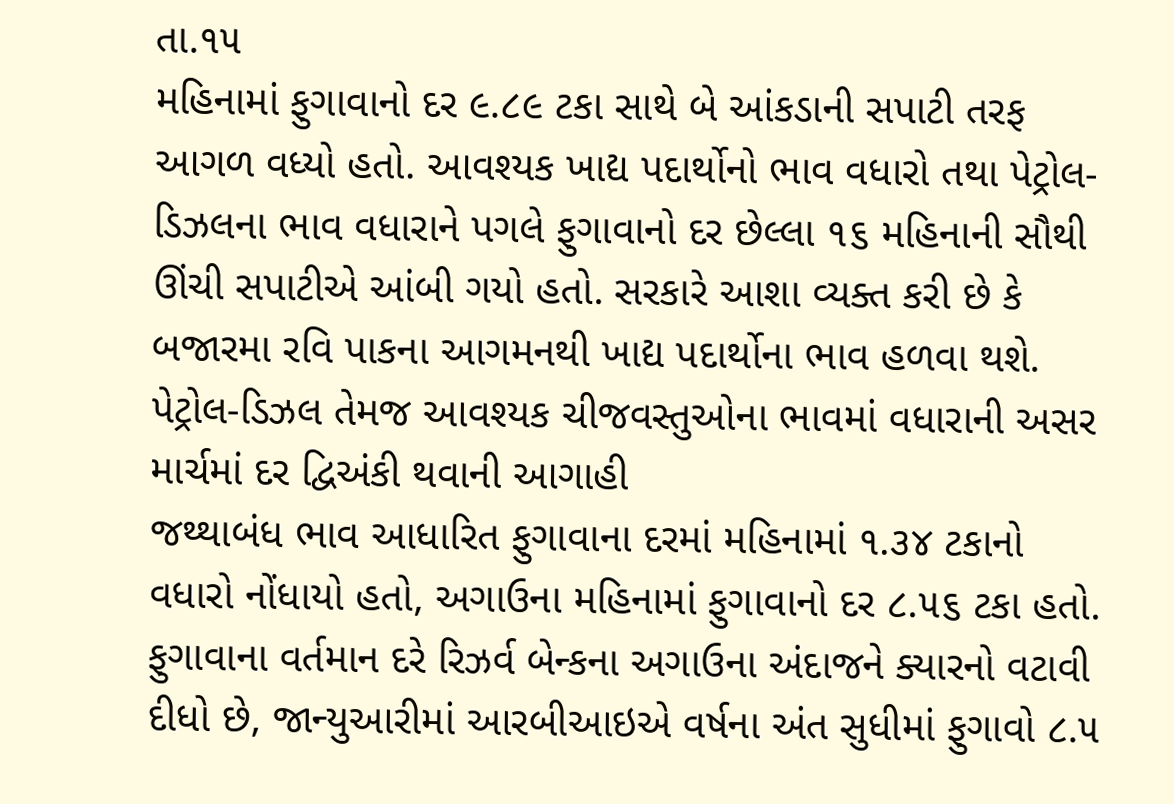તા.૧૫
મહિનામાં ફુગાવાનો દર ૯.૮૯ ટકા સાથે બે આંકડાની સપાટી તરફ આગળ વધ્યો હતો. આવશ્યક ખાદ્ય પદાર્થોનો ભાવ વધારો તથા પેટ્રોલ-ડિઝલના ભાવ વધારાને પગલે ફુગાવાનો દર છેલ્લા ૧૬ મહિનાની સૌથી ઊંચી સપાટીએ આંબી ગયો હતો. સરકારે આશા વ્યક્ત કરી છે કે બજારમા રવિ પાકના આગમનથી ખાદ્ય પદાર્થોના ભાવ હળવા થશે.
પેટ્રોલ-ડિઝલ તેમજ આવશ્યક ચીજવસ્તુઓના ભાવમાં વધારાની અસર માર્ચમાં દર દ્વિઅંકી થવાની આગાહી
જથ્થાબંધ ભાવ આધારિત ફુગાવાના દરમાં મહિનામાં ૧.૩૪ ટકાનો વધારો નોંધાયો હતો, અગાઉના મહિનામાં ફુગાવાનો દર ૮.૫૬ ટકા હતો. ફુગાવાના વર્તમાન દરે રિઝર્વ બેન્કના અગાઉના અંદાજને ક્યારનો વટાવી દીધો છે, જાન્યુઆરીમાં આરબીઆઇએ વર્ષના અંત સુધીમાં ફુગાવો ૮.૫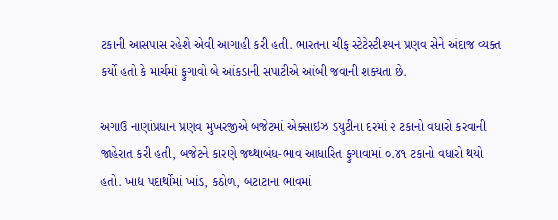ટકાની આસપાસ રહેશે એવી આગાહી કરી હતી. ભારતના ચીફ સ્ટેટેસ્ટીશ્યન પ્રણવ સેને અંદાજ વ્યક્ત કર્યો હતો કે માર્ચમાં ફુગાવો બે આંકડાની સપાટીએ આંબી જવાની શક્યતા છે.

અગાઉ નાણાંપ્રધાન પ્રણવ મુખરજીએ બજેટમાં એક્સાઇઝ ડયુટીના દરમાં ૨ ટકાનો વધારો કરવાની જાહેરાત કરી હતી, બજેટને કારણે જથ્થાબંધ-ભાવ આધારિત ફુગાવામાં ૦.૪૧ ટકાનો વધારો થયો હતો. ખાદ્ય પદાર્થોમાં ખાંડ, કઠોળ, બટાટાના ભાવમાં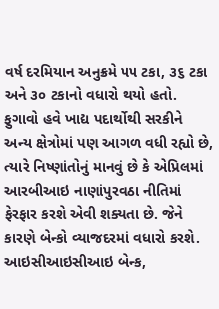વર્ષ દરમિયાન અનુક્રમે ૫૫ ટકા, ૩૬ ટકા અને ૩૦ ટકાનો વધારો થયો હતો.
ફુગાવો હવે ખાદ્ય પદાર્થોથી સરકીને અન્ય ક્ષેત્રોમાં પણ આગળ વધી રહ્યો છે, ત્યારે નિષ્ણાંતોનું માનવું છે કે એપ્રિલમાં આરબીઆઇ નાણાંપુરવઠા નીતિમાં ફેરફાર કરશે એવી શક્યતા છે. જેને કારણે બેન્કો વ્યાજદરમાં વધારો કરશે. આઇસીઆઇસીઆઇ બેન્ક,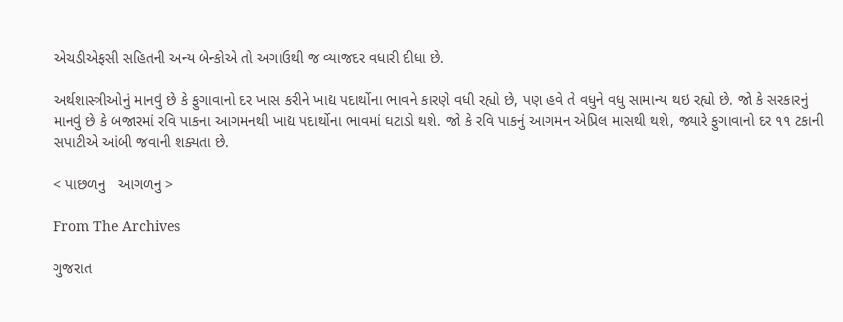એચડીએફસી સહિતની અન્ય બેન્કોએ તો અગાઉથી જ વ્યાજદર વધારી દીધા છે.

અર્થશાસ્ત્રીઓનું માનવું છે કે ફુગાવાનો દર ખાસ કરીને ખાદ્ય પદાર્થોના ભાવને કારણે વધી રહ્યો છે, પણ હવે તે વધુને વધુ સામાન્ય થઇ રહ્યો છે. જો કે સરકારનું માનવું છે કે બજારમાં રવિ પાકના આગમનથી ખાદ્ય પદાર્થોના ભાવમાં ઘટાડો થશે. જો કે રવિ પાકનું આગમન એપ્રિલ માસથી થશે, જ્યારે ફુગાવાનો દર ૧૧ ટકાની સપાટીએ આંબી જવાની શક્યતા છે.

< પાછળનુ   આગળનુ >

From The Archives

ગુજરાત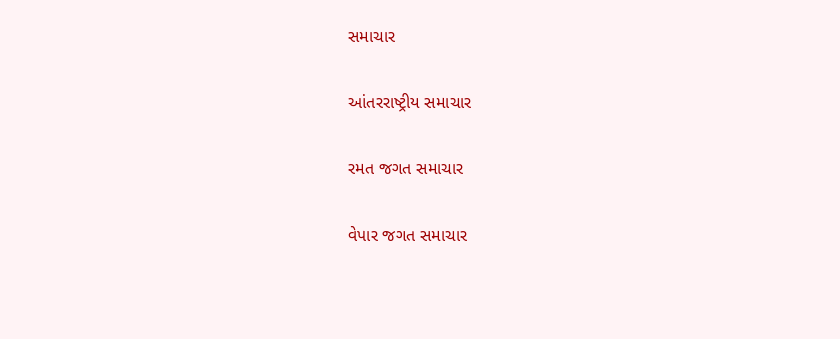સમાચાર

આંતરરાષ્ટ્રીય સમાચાર

રમત જગત સમાચાર

વેપાર જગત સમાચાર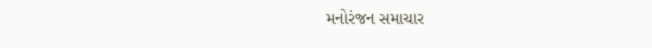મનોરંજન સમાચાર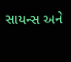સાયન્સ અને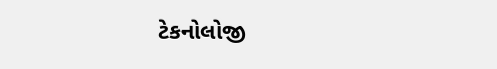ટેકનોલોજી